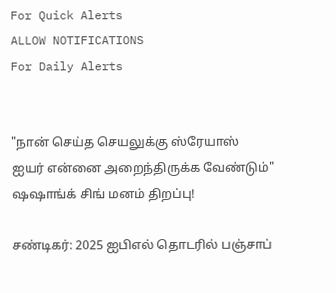For Quick Alerts
ALLOW NOTIFICATIONS
For Daily Alerts


"நான் செய்த செயலுக்கு ஸ்ரேயாஸ் ஐயர் என்னை அறைந்திருக்க வேண்டும்" ஷஷாங்க் சிங் மனம் திறப்பு!

சண்டிகர்: 2025 ஐபிஎல் தொடரில் பஞ்சாப்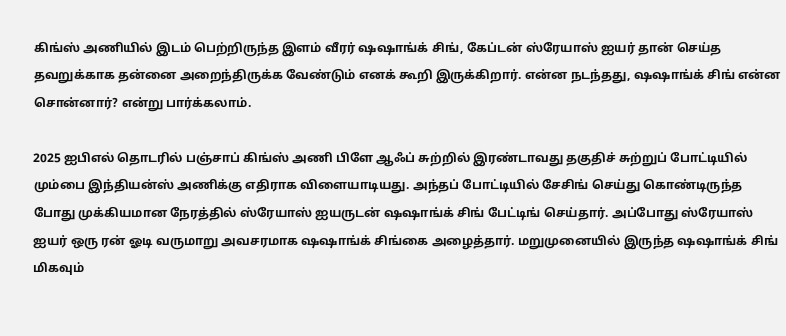கிங்ஸ் அணியில் இடம் பெற்றிருந்த இளம் வீரர் ஷஷாங்க் சிங், கேப்டன் ஸ்ரேயாஸ் ஐயர் தான் செய்த தவறுக்காக தன்னை அறைந்திருக்க வேண்டும் எனக் கூறி இருக்கிறார். என்ன நடந்தது, ஷஷாங்க் சிங் என்ன சொன்னார்? என்று பார்க்கலாம்.

2025 ஐபிஎல் தொடரில் பஞ்சாப் கிங்ஸ் அணி பிளே ஆஃப் சுற்றில் இரண்டாவது தகுதிச் சுற்றுப் போட்டியில் மும்பை இந்தியன்ஸ் அணிக்கு எதிராக விளையாடியது. அந்தப் போட்டியில் சேசிங் செய்து கொண்டிருந்த போது முக்கியமான நேரத்தில் ஸ்ரேயாஸ் ஐயருடன் ஷஷாங்க் சிங் பேட்டிங் செய்தார். அப்போது ஸ்ரேயாஸ் ஐயர் ஒரு ரன் ஓடி வருமாறு அவசரமாக ஷஷாங்க் சிங்கை அழைத்தார். மறுமுனையில் இருந்த ஷஷாங்க் சிங் மிகவும்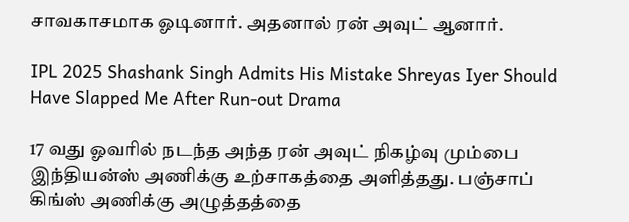சாவகாசமாக ஓடினார். அதனால் ரன் அவுட் ஆனார்.

IPL 2025 Shashank Singh Admits His Mistake Shreyas Iyer Should Have Slapped Me After Run-out Drama

17 வது ஓவரில் நடந்த அந்த ரன் அவுட் நிகழ்வு மும்பை இந்தியன்ஸ் அணிக்கு உற்சாகத்தை அளித்தது. பஞ்சாப் கிங்ஸ் அணிக்கு அழுத்தத்தை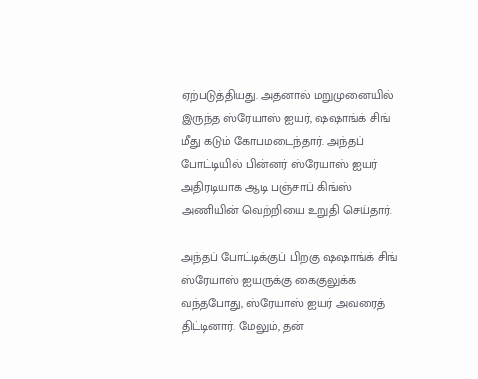ஏற்படுத்தியது. அதனால் மறுமுனையில் இருந்த ஸ்ரேயாஸ் ஐயர், ஷஷாங்க் சிங் மீது கடும் கோபமடைந்தார். அந்தப் போட்டியில் பின்னர் ஸ்ரேயாஸ் ஐயர் அதிரடியாக ஆடி பஞ்சாப் கிங்ஸ் அணியின் வெற்றியை உறுதி செய்தார்.

அந்தப் போட்டிக்குப் பிறகு ஷஷாங்க் சிங் ஸ்ரேயாஸ் ஐயருக்கு கைகுலுக்க வந்தபோது, ஸ்ரேயாஸ் ஐயர் அவரைத் திட்டினார். மேலும், தன்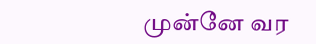முன்னே வர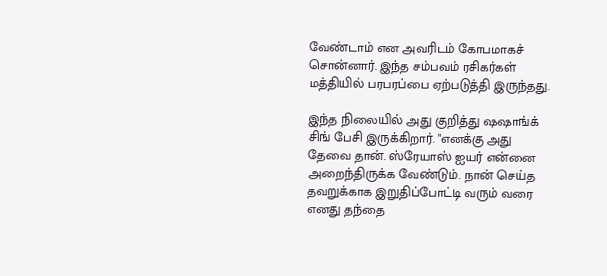வேண்டாம் என அவரிடம் கோபமாகச் சொன்னார். இந்த சம்பவம் ரசிகர்கள் மத்தியில் பரபரப்பை ஏற்படுத்தி இருந்தது.

இந்த நிலையில் அது குறித்து ஷஷாங்க் சிங் பேசி இருக்கிறார். "எனக்கு அது தேவை தான். ஸ்ரேயாஸ் ஐயர் என்னை அறைந்திருக்க வேண்டும். நான் செய்த தவறுக்காக இறுதிப்போட்டி வரும் வரை எனது தந்தை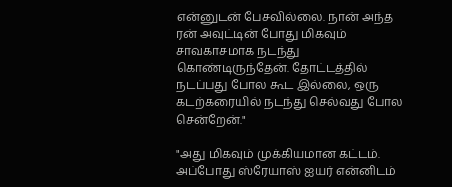என்னுடன் பேசவில்லை. நான் அந்த ரன் அவுட்டின் போது மிகவும் சாவகாசமாக நடந்து கொண்டிருந்தேன். தோட்டத்தில் நடப்பது போல கூட இல்லை, ஒரு கடற்கரையில் நடந்து செல்வது போல சென்றேன்."

"அது மிகவும் முக்கியமான கட்டம். அப்போது ஸ்ரேயாஸ் ஐயர் என்னிடம்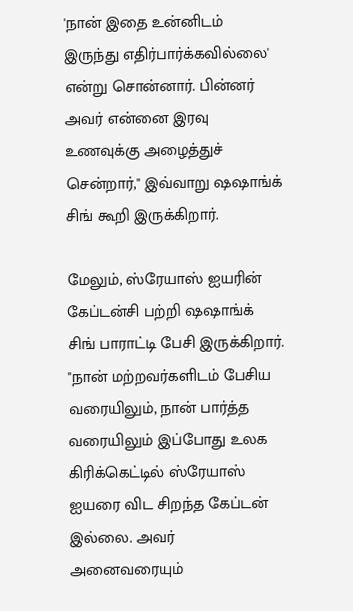'நான் இதை உன்னிடம் இருந்து எதிர்பார்க்கவில்லை' என்று சொன்னார். பின்னர் அவர் என்னை இரவு உணவுக்கு அழைத்துச் சென்றார்," இவ்வாறு ஷஷாங்க் சிங் கூறி இருக்கிறார்.

மேலும், ஸ்ரேயாஸ் ஐயரின் கேப்டன்சி பற்றி ஷஷாங்க் சிங் பாராட்டி பேசி இருக்கிறார். "நான் மற்றவர்களிடம் பேசிய வரையிலும், நான் பார்த்த வரையிலும் இப்போது உலக கிரிக்கெட்டில் ஸ்ரேயாஸ் ஐயரை விட சிறந்த கேப்டன் இல்லை. அவர் அனைவரையும்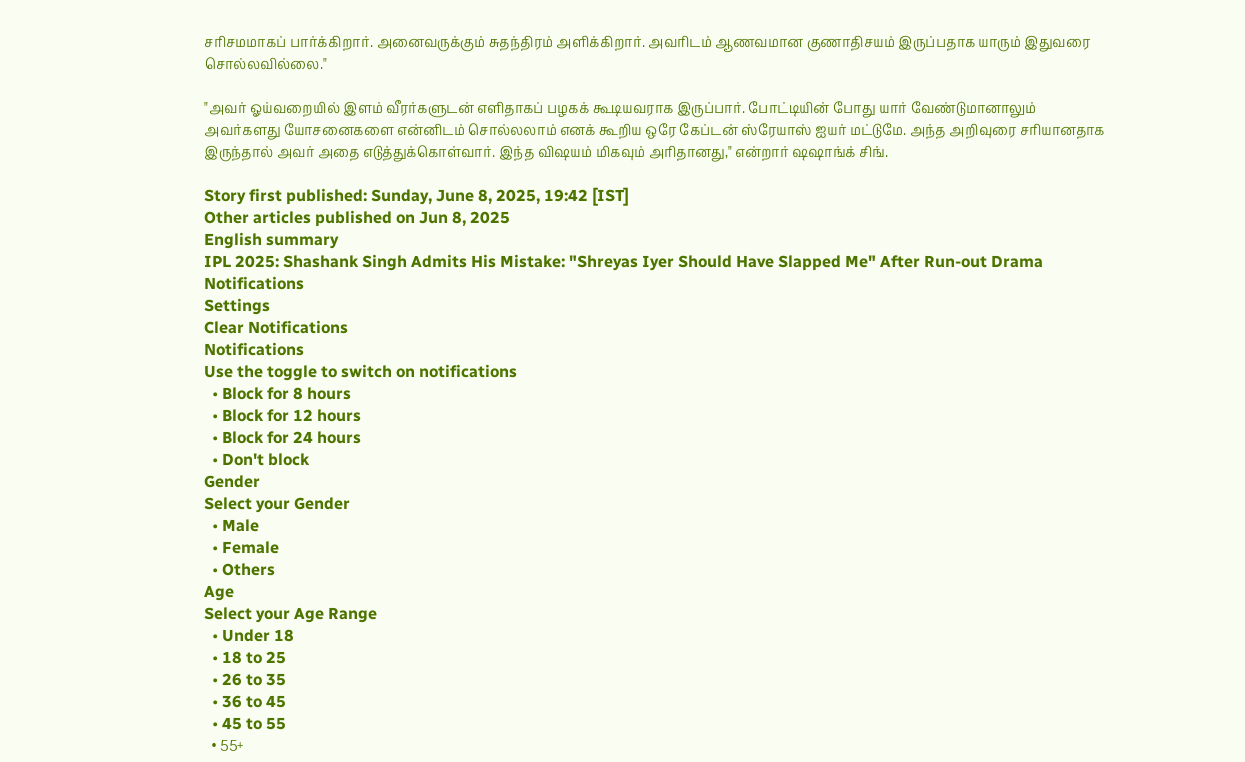சரிசமமாகப் பார்க்கிறார். அனைவருக்கும் சுதந்திரம் அளிக்கிறார். அவரிடம் ஆணவமான குணாதிசயம் இருப்பதாக யாரும் இதுவரை சொல்லவில்லை."

"அவர் ஓய்வறையில் இளம் வீரர்களுடன் எளிதாகப் பழகக் கூடியவராக இருப்பார். போட்டியின் போது யார் வேண்டுமானாலும் அவர்களது யோசனைகளை என்னிடம் சொல்லலாம் எனக் கூறிய ஒரே கேப்டன் ஸ்ரேயாஸ் ஐயர் மட்டுமே. அந்த அறிவுரை சரியானதாக இருந்தால் அவர் அதை எடுத்துக்கொள்வார். இந்த விஷயம் மிகவும் அரிதானது," என்றார் ஷஷாங்க் சிங்.

Story first published: Sunday, June 8, 2025, 19:42 [IST]
Other articles published on Jun 8, 2025
English summary
IPL 2025: Shashank Singh Admits His Mistake: "Shreyas Iyer Should Have Slapped Me" After Run-out Drama
Notifications
Settings
Clear Notifications
Notifications
Use the toggle to switch on notifications
  • Block for 8 hours
  • Block for 12 hours
  • Block for 24 hours
  • Don't block
Gender
Select your Gender
  • Male
  • Female
  • Others
Age
Select your Age Range
  • Under 18
  • 18 to 25
  • 26 to 35
  • 36 to 45
  • 45 to 55
  • 55+